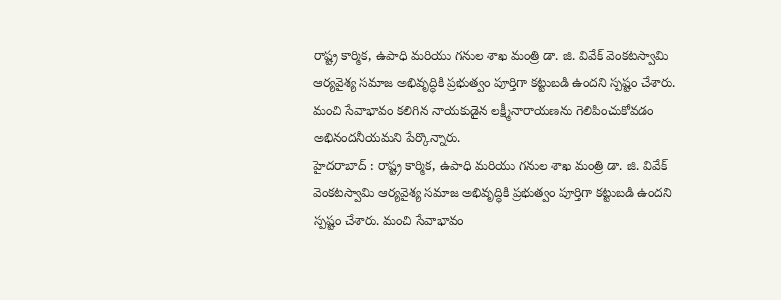రాష్ట్ర కార్మిక, ఉపాధి మరియు గనుల శాఖ మంత్రి డా. జి. వివేక్ వెంకటస్వామి ఆర్యవైశ్య సమాజ అభివృద్ధికి ప్రభుత్వం పూర్తిగా కట్టుబడి ఉందని స్పష్టం చేశారు. మంచి సేవాభావం కలిగిన నాయకుడైన లక్ష్మీనారాయణను గెలిపించుకోవడం అభినందనీయమని పేర్కొన్నారు.
హైదరాబాద్ : రాష్ట్ర కార్మిక, ఉపాధి మరియు గనుల శాఖ మంత్రి డా. జి. వివేక్ వెంకటస్వామి ఆర్యవైశ్య సమాజ అభివృద్ధికి ప్రభుత్వం పూర్తిగా కట్టుబడి ఉందని స్పష్టం చేశారు. మంచి సేవాభావం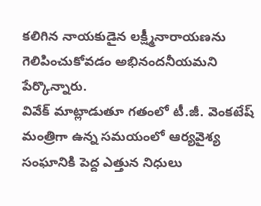కలిగిన నాయకుడైన లక్ష్మీనారాయణను గెలిపించుకోవడం అభినందనీయమని పేర్కొన్నారు.
వివేక్ మాట్లాడుతూ గతంలో టీ.జీ. వెంకటేష్ మంత్రిగా ఉన్న సమయంలో ఆర్యవైశ్య సంఘానికి పెద్ద ఎత్తున నిధులు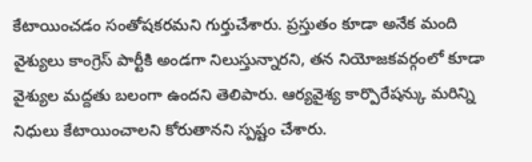కేటాయించడం సంతోషకరమని గుర్తుచేశారు. ప్రస్తుతం కూడా అనేక మంది వైశ్యులు కాంగ్రెస్ పార్టీకి అండగా నిలుస్తున్నారని, తన నియోజకవర్గంలో కూడా వైశ్యుల మద్దతు బలంగా ఉందని తెలిపారు. ఆర్యవైశ్య కార్పొరేషన్కు మరిన్ని నిధులు కేటాయించాలని కోరుతానని స్పష్టం చేశారు.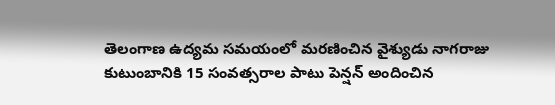తెలంగాణ ఉద్యమ సమయంలో మరణించిన వైశ్యుడు నాగరాజు కుటుంబానికి 15 సంవత్సరాల పాటు పెన్షన్ అందించిన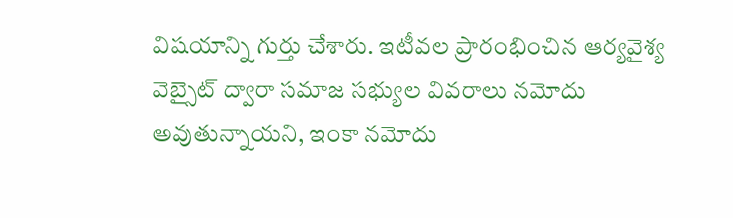విషయాన్ని గుర్తు చేశారు. ఇటీవల ప్రారంభించిన ఆర్యవైశ్య వెబ్సైట్ ద్వారా సమాజ సభ్యుల వివరాలు నమోదు అవుతున్నాయని, ఇంకా నమోదు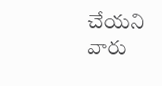చేయని వారు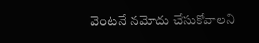వెంటనే నమోదు చేసుకోవాలని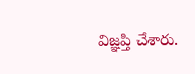విజ్ఞప్తి చేశారు.